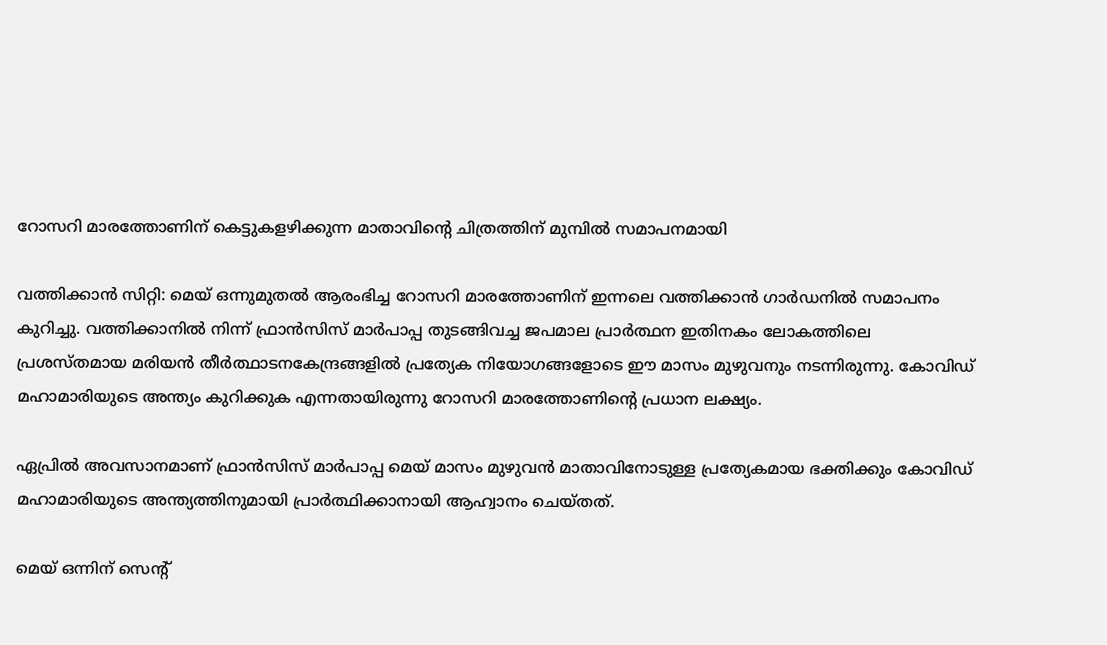റോസറി മാരത്തോണിന് കെട്ടുകളഴിക്കുന്ന മാതാവിന്റെ ചിത്രത്തിന് മുമ്പില്‍ സമാപനമായി

വത്തിക്കാന്‍ സിറ്റി: മെയ് ഒന്നുമുതല്‍ ആരംഭിച്ച റോസറി മാരത്തോണിന് ഇന്നലെ വത്തിക്കാന്‍ ഗാര്‍ഡനില്‍ സമാപനം കുറിച്ചു. വത്തിക്കാനില്‍ നിന്ന് ഫ്രാന്‍സിസ് മാര്‍പാപ്പ തുടങ്ങിവച്ച ജപമാല പ്രാര്‍ത്ഥന ഇതിനകം ലോകത്തിലെ പ്രശസ്തമായ മരിയന്‍ തീര്‍ത്ഥാടനകേന്ദ്രങ്ങളില്‍ പ്രത്യേക നിയോഗങ്ങളോടെ ഈ മാസം മുഴുവനും നടന്നിരുന്നു. കോവിഡ് മഹാമാരിയുടെ അന്ത്യം കുറിക്കുക എന്നതായിരുന്നു റോസറി മാരത്തോണിന്റെ പ്രധാന ലക്ഷ്യം.

ഏപ്രില്‍ അവസാനമാണ് ഫ്രാന്‍സിസ് മാര്‍പാപ്പ മെയ് മാസം മുഴുവന്‍ മാതാവിനോടുള്ള പ്രത്യേകമായ ഭക്തിക്കും കോവിഡ് മഹാമാരിയുടെ അന്ത്യത്തിനുമായി പ്രാര്‍ത്ഥിക്കാനായി ആഹ്വാനം ചെയ്തത്.

മെയ് ഒന്നിന് സെന്റ്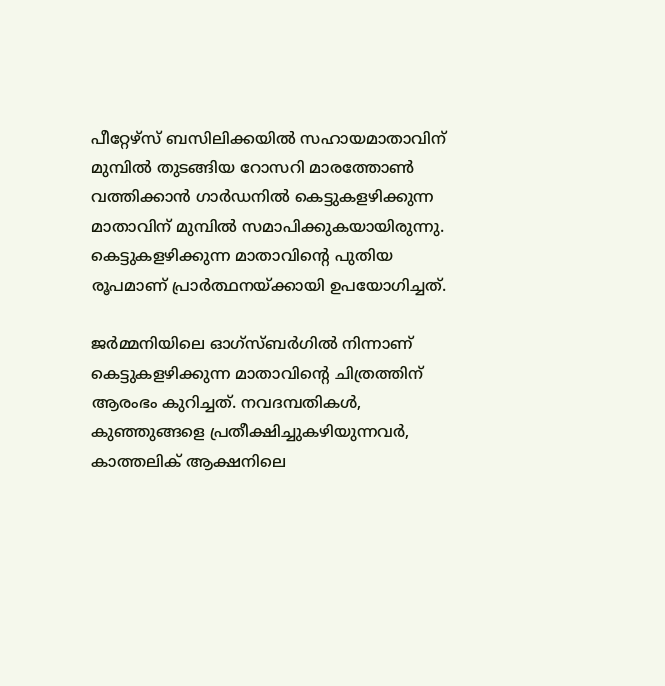പീറ്റേഴ്‌സ് ബസിലിക്കയില്‍ സഹായമാതാവിന് മുമ്പില്‍ തുടങ്ങിയ റോസറി മാരത്തോണ്‍ വത്തിക്കാന്‍ ഗാര്‍ഡനില്‍ കെട്ടുകളഴിക്കുന്ന മാതാവിന് മുമ്പില്‍ സമാപിക്കുകയായിരുന്നു. കെട്ടുകളഴിക്കുന്ന മാതാവിന്റെ പുതിയ രൂപമാണ് പ്രാര്‍ത്ഥനയ്ക്കായി ഉപയോഗിച്ചത്.

ജര്‍മ്മനിയിലെ ഓഗ്‌സ്ബര്‍ഗില്‍ നിന്നാണ് കെട്ടുകളഴിക്കുന്ന മാതാവിന്റെ ചിത്രത്തിന് ആരംഭം കുറിച്ചത്. നവദമ്പതികള്‍, കുഞ്ഞുങ്ങളെ പ്രതീക്ഷിച്ചുകഴിയുന്നവര്‍, കാത്തലിക് ആക്ഷനിലെ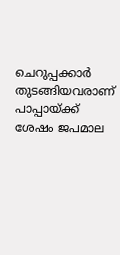ചെറുപ്പക്കാര്‍ തുടങ്ങിയവരാണ് പാപ്പായ്ക്ക് ശേഷം ജപമാല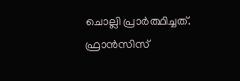ചൊല്ലി പ്രാര്‍ത്ഥിച്ചത്. ഫ്രാന്‍സിസ്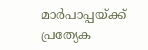മാര്‍പാപ്പയ്ക്ക് പ്രത്യേക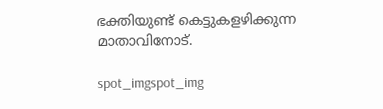ഭക്തിയുണ്ട് കെട്ടുകളഴിക്കുന്ന മാതാവിനോട്.

spot_imgspot_img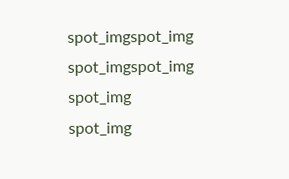spot_imgspot_img
spot_imgspot_img
spot_img
spot_img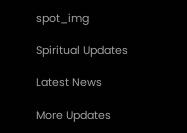spot_img

Spiritual Updates

Latest News

More Updates